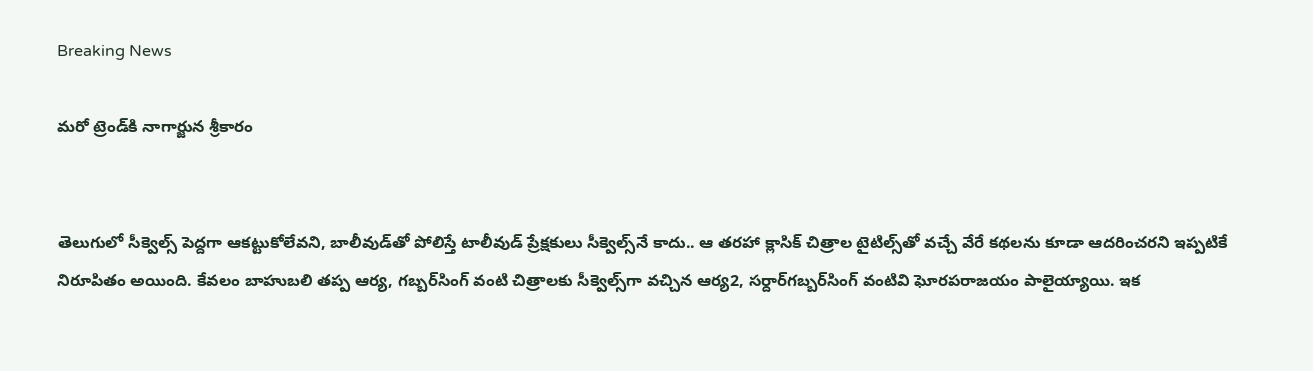Breaking News

మరో ట్రెండ్‌కి నాగార్జున శ్రీకారం


తెలుగులో సీక్వెల్స్‌ పెద్దగా ఆకట్టుకోలేవని, బాలీవుడ్‌తో పోలిస్తే టాలీవుడ్‌ ప్రేక్షకులు సీక్వెల్స్‌నే కాదు.. ఆ తరహా క్లాసిక్‌ చిత్రాల టైటిల్స్‌తో వచ్చే వేరే కథలను కూడా ఆదరించరని ఇప్పటికే నిరూపితం అయింది. కేవలం బాహుబలి తప్ప ఆర్య, గబ్బర్‌సింగ్‌ వంటి చిత్రాలకు సీక్వెల్స్‌గా వచ్చిన ఆర్య2, సర్దార్‌గబ్బర్‌సింగ్‌ వంటివి ఘోరపరాజయం పాలైయ్యాయి. ఇక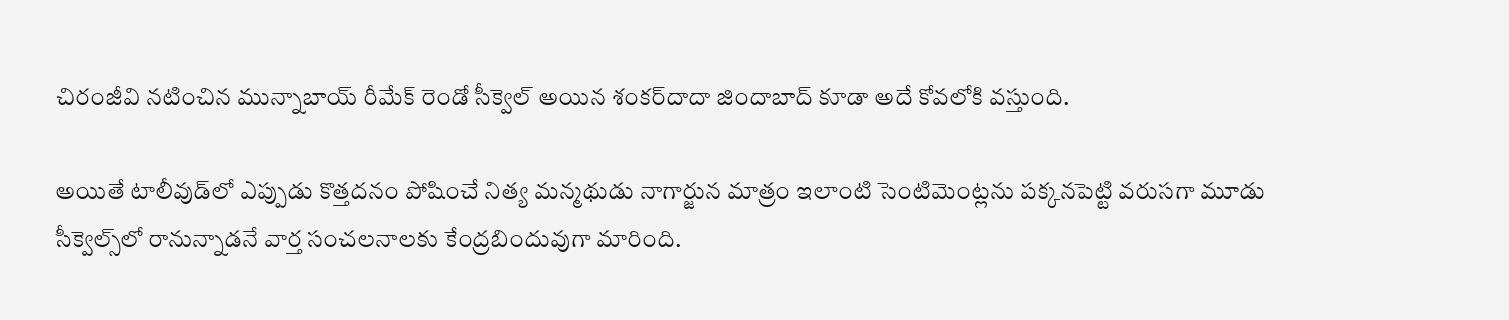చిరంజీవి నటించిన మున్నాబాయ్‌ రీమేక్‌ రెండో సీక్వెల్‌ అయిన శంకర్‌దాదా జిందాబాద్‌ కూడా అదే కోవలోకి వస్తుంది.

అయితే టాలీవుడ్‌లో ఎప్పుడు కొత్తదనం పోషించే నిత్య మన్మథుడు నాగార్జున మాత్రం ఇలాంటి సెంటిమెంట్లను పక్కనపెట్టి వరుసగా మూడు సీక్వెల్స్‌లో రానున్నాడనే వార్త సంచలనాలకు కేంద్రబిందువుగా మారింది.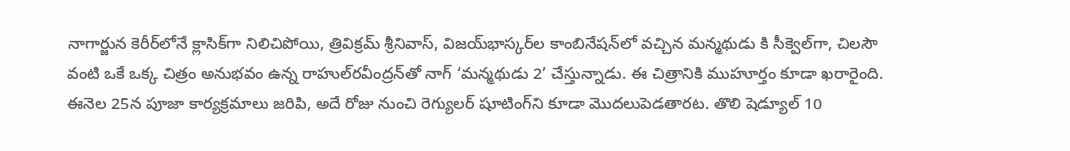నాగార్జున కెరీర్‌లోనే క్లాసిక్‌గా నిలిచిపోయి, త్రివిక్రమ్‌ శ్రీనివాస్‌, విజయ్‌భాస్కర్‌ల కాంబినేషన్‌లో వచ్చిన మన్మథుడు కి సీక్వెల్‌గా, చిలసౌ వంటి ఒకే ఒక్క చిత్రం అనుభవం ఉన్న రాహుల్‌రవీంద్రన్‌తో నాగ్‌ ‘మన్మథుడు 2’ చేస్తున్నాడు. ఈ చిత్రానికి ముహూర్తం కూడా ఖరారైంది. ఈనెల 25న పూజా కార్యక్రమాలు జరిపి, అదే రోజు నుంచి రెగ్యులర్‌ షూటింగ్‌ని కూడా మొదలుపెడతారట. తొలి షెడ్యూల్‌ 10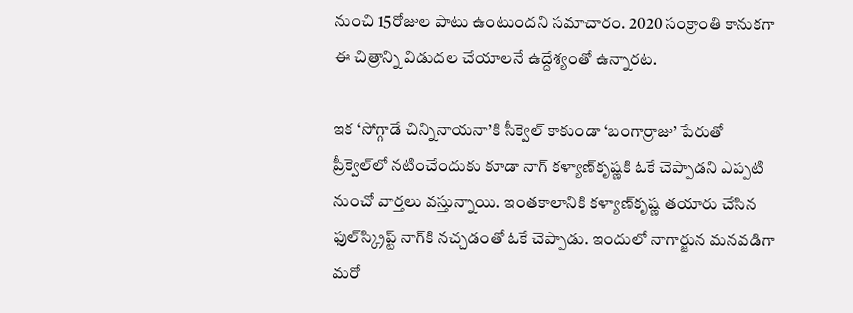నుంచి 15రోజుల పాటు ఉంటుందని సమాచారం. 2020 సంక్రాంతి కానుకగా ఈ చిత్రాన్ని విడుదల చేయాలనే ఉద్దేశ్యంతో ఉన్నారట.

ఇక ‘సోగ్గాడే చిన్నినాయనా’కి సీక్వెల్‌ కాకుండా ‘బంగార్రాజు’ పేరుతో ప్రీక్వెల్‌లో నటించేందుకు కూడా నాగ్‌ కళ్యాణ్‌కృష్ణకి ఓకే చెప్పాడని ఎప్పటి నుంచో వార్తలు వస్తున్నాయి. ఇంతకాలానికి కళ్యాణ్‌కృష్ణ తయారు చేసిన ఫుల్‌స్క్రిప్ట్‌ నాగ్‌కి నచ్చడంతో ఓకే చెప్పాడు. ఇందులో నాగార్జున మనవడిగా మరో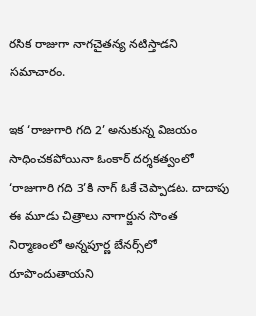రసిక రాజుగా నాగచైతన్య నటిస్తాడని సమాచారం.

ఇక ‘రాజుగారి గది 2’ అనుకున్న విజయం సాధించకపోయినా ఓంకార్‌ దర్శకత్వంలో ‘రాజుగారి గది 3’కి నాగ్‌ ఓకే చెప్పాడట. దాదాపు ఈ మూడు చిత్రాలు నాగార్జున సొంత నిర్మాణంలో అన్నపూర్ణ బేనర్స్‌లో రూపొందుతాయని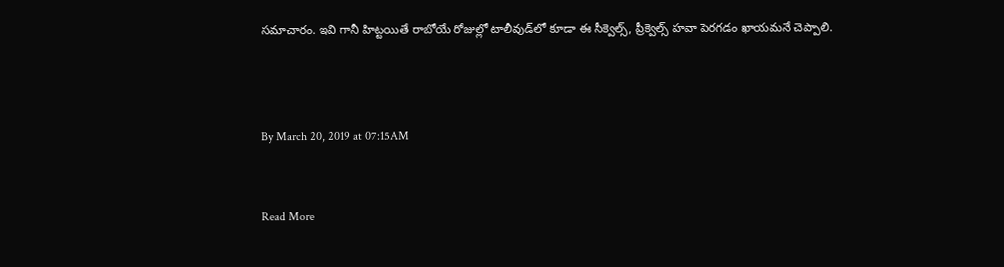సమాచారం. ఇవి గానీ హిట్టయితే రాబోయే రోజుల్లో టాలీవుడ్‌లో కూడా ఈ సీక్వెల్స్‌, ప్రీక్వెల్స్‌ హవా పెరగడం ఖాయమనే చెప్పాలి.



By March 20, 2019 at 07:15AM


Read More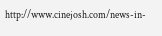http://www.cinejosh.com/news-in-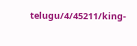telugu/4/45211/king-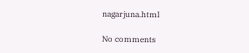nagarjuna.html

No comments